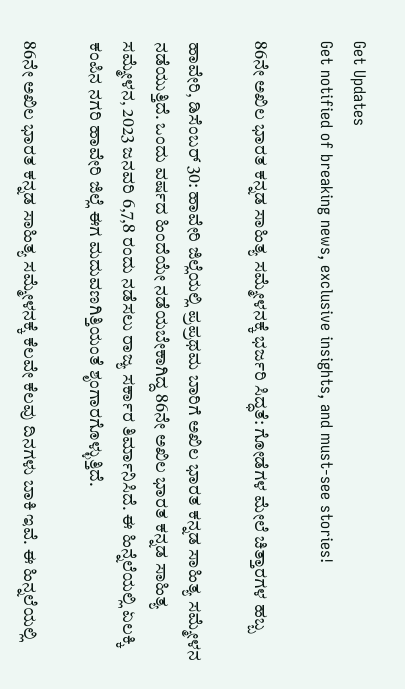Get Updates
Get notified of breaking news, exclusive insights, and must-see stories!

86ನೇ ಅಖಿಲ ಭಾರತ ಕನ್ನಡ ಸಾಹಿತ್ಯ ಸಮ್ಮೇಳನಕ್ಕೆ ಭರ್ಜರಿ ಸಿದ್ಧತೆ: ಗೋಡೆಗಳ ಮೇಲೆ ಚಿತ್ತಾರಗಳ ಹಬ್ಬ

ಹಾವೇರಿ, ಡಿಸೆಂಬರ್‌ 30: ಹಾವೇರಿ ಜಿಲ್ಲೆಯಲ್ಲಿ ಪ್ರಪ್ರಥಮ ಬಾರಿಗೆ ಅಖಿಲ ಭಾರತ ಕನ್ನಡ ಸಾಹಿತ್ಯ ಸಮ್ಮೇಳನ ನಡೆಯುತ್ತಿದೆ. ಒಂದು ವರ್ಷದ ಹಿಂದೆಯೇ ನಡೆಯಬೇಕಾಗಿದ್ದ 86ನೇ ಅಖಿಲ ಭಾರತ ಕನ್ನಡ ಸಾಹಿತ್ಯ ಸಮ್ಮೇಳನ, 2023 ಜನವರಿ 6,7,8 ರಂದು ನಡೆಸಲು ರಾಜ್ಯ ಸರ್ಕಾರ ತಿರ್ಮಾನಿಸಿದೆ. ಈ ಹಿನ್ನೆಲೆಯಲ್ಲಿ ಏಲಕ್ಕಿ ಕಂಪಿನ ನಗರಿ ಹಾವೇರಿ ಜಿಲ್ಲೆ ಈಗ ಮದುವಣಗಿತ್ತಿಯಂತೆ ಶೃಂಗಾರಗೊಳ್ಳುತ್ತಿದೆ.

86ನೇ ಅಖಿಲ ಭಾರತ ಕನ್ನಡ ಸಾಹಿತ್ಯ ಸಮ್ಮೇಳನಕ್ಕೆ ಕೆಲವೇ ಕೆಲವು ದಿನಗಳು ಬಾಕಿ ಇವೆ. ಈ ಹಿನ್ನಲೆಯಲ್ಲಿ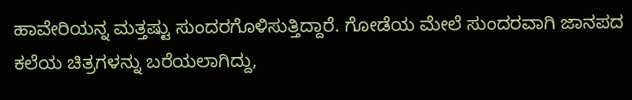ಹಾವೇರಿಯನ್ನ ಮತ್ತಷ್ಟು ಸುಂದರಗೊಳಿಸುತ್ತಿದ್ದಾರೆ. ಗೋಡೆಯ ಮೇಲೆ ಸುಂದರವಾಗಿ ಜಾನಪದ ಕಲೆಯ ಚಿತ್ರಗಳನ್ನು ಬರೆಯಲಾಗಿದ್ದು,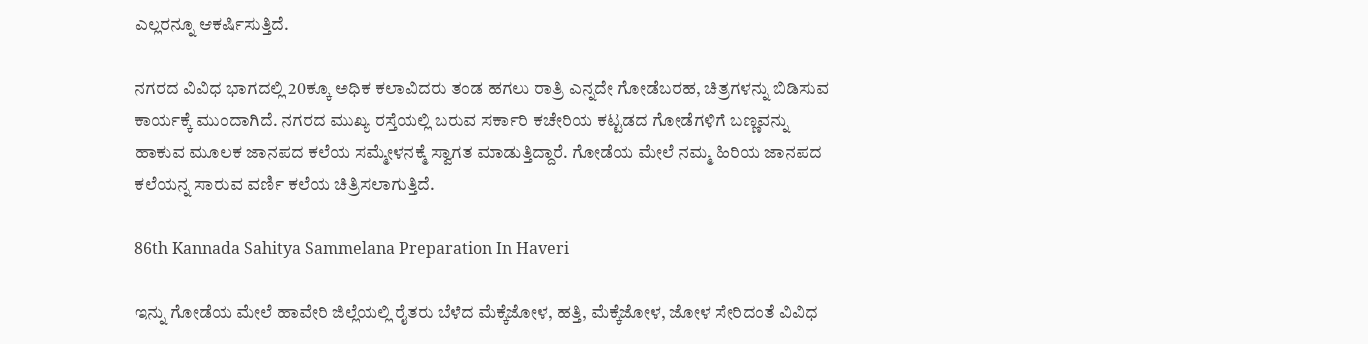ಎಲ್ಲರನ್ನೂ ಆಕರ್ಷಿಸುತ್ತಿದೆ.

ನಗರದ ವಿವಿಧ ಭಾಗದಲ್ಲಿ 20ಕ್ಕೂ ಅಧಿಕ ಕಲಾವಿದರು ತಂಡ ಹಗಲು ರಾತ್ರಿ ಎನ್ನದೇ ಗೋಡೆಬರಹ, ಚಿತ್ರಗಳನ್ನು ಬಿಡಿಸುವ ಕಾರ್ಯಕ್ಕೆ ಮುಂದಾಗಿದೆ. ನಗರದ ಮುಖ್ಯ ರಸ್ತೆಯಲ್ಲಿ ಬರುವ ಸರ್ಕಾರಿ ಕಚೇರಿಯ ಕಟ್ಟಡದ ಗೋಡೆಗಳಿಗೆ ಬಣ್ಣವನ್ನು ಹಾಕುವ ಮೂಲಕ ಜಾನಪದ ಕಲೆಯ ಸಮ್ಮೇಳನಕ್ಮೆ ಸ್ವಾಗತ ಮಾಡುತ್ತಿದ್ದಾರೆ. ಗೋಡೆಯ ಮೇಲೆ ನಮ್ಮ ಹಿರಿಯ ಜಾನಪದ ಕಲೆಯನ್ನ ಸಾರುವ ವರ್ಣಿ ಕಲೆಯ ಚಿತ್ರಿಸಲಾಗುತ್ತಿದೆ.

86th Kannada Sahitya Sammelana Preparation In Haveri

ಇನ್ನು ಗೋಡೆಯ ಮೇಲೆ ಹಾವೇರಿ ಜಿಲ್ಲೆಯಲ್ಲಿ ರೈತರು ಬೆಳೆದ ಮೆಕ್ಕೆಜೋಳ, ಹತ್ತಿ, ಮೆಕ್ಕೆಜೋಳ, ಜೋಳ ಸೇರಿದಂತೆ ವಿವಿಧ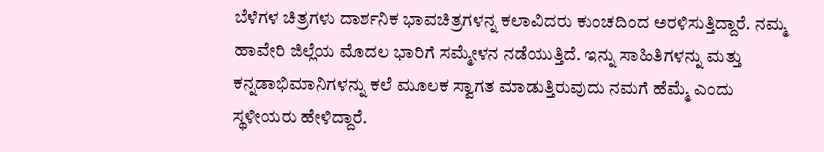ಬೆಳೆಗಳ ಚಿತ್ರಗಳು ದಾರ್ಶನಿಕ ಭಾವಚಿತ್ರಗಳನ್ನ ಕಲಾವಿದರು ಕುಂಚದಿಂದ ಅರಳಿಸುತ್ತಿದ್ದಾರೆ. ನಮ್ಮ ಹಾವೇರಿ ಜಿಲ್ಲೆಯ ಮೊದಲ ಭಾರಿಗೆ ಸಮ್ಮೇಳನ ನಡೆಯುತ್ತಿದೆ. ಇನ್ನು ಸಾಹಿತಿಗಳನ್ನು ಮತ್ತು ಕನ್ನಡಾಭಿಮಾನಿಗಳನ್ನು ಕಲೆ ಮೂಲಕ ಸ್ವಾಗತ ಮಾಡುತ್ತಿರುವುದು ನಮಗೆ ಹೆಮ್ಮೆ ಎಂದು ಸ್ಥಳೀಯರು ಹೇಳಿದ್ದಾರೆ.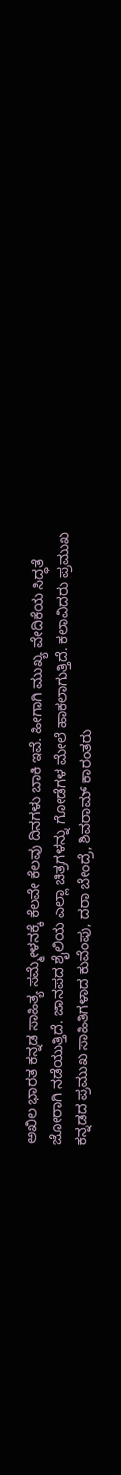ಅಖಿಲ ಭಾರತ ಕನ್ನಡ ಸಾಹಿತ್ಯ ಸಮ್ಮೇಳನಕ್ಕೆ ಕೆಲವೇ ಕೆಲವು ದಿನಗಳು ಬಾಕಿ ಇವೆ. ಹೀಗಾಗಿ ಮುಖ್ಯ ವೇದಿಕೆಯ ಸಿದ್ಧತೆ ಜೋರಾಗಿ ನಡೆಯುತ್ತಿದೆ. ಜಾನಪದ ಶೈಲಿಯ ಎಲ್ಲಾ ಚಿತ್ರಗಳನ್ನು ಗೋಡೆಗಳ ಮೇಲೆ ಹಾಕಲಾಗುತ್ತಿದೆ. ಕಲಾವಿದರು ಪ್ರಮುಖ ಕನ್ನಡದ ಪ್ರಮುಖ ಸಾಹಿತಿಗಳಾದ ಕುವೆಂಪು, ದರಾ ಬೇಂದ್ರೆ, ಶಿವರಾಮ್ ಕಾರಂತರು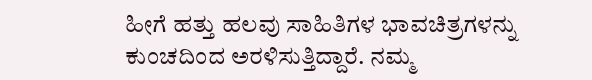ಹೀಗೆ ಹತ್ತು ಹಲವು ಸಾಹಿತಿಗಳ ಭಾವಚಿತ್ರಗಳನ್ನು ಕುಂಚದಿಂದ ಅರಳಿಸುತ್ತಿದ್ದಾರೆ. ನಮ್ಮ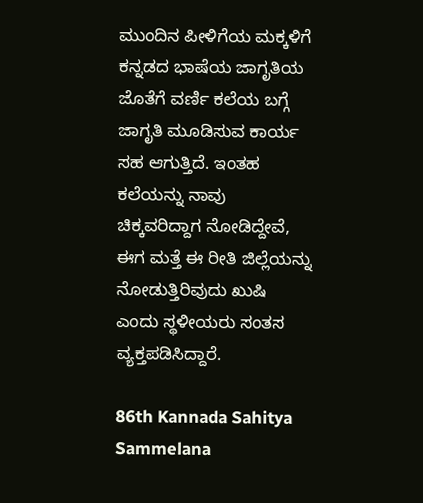ಮುಂದಿನ ಪೀಳಿಗೆಯ ಮಕ್ಕಳಿಗೆ ಕನ್ನಡದ ಭಾಷೆಯ ಜಾಗೃತಿಯ ಜೊತೆಗೆ ವರ್ಣಿ ಕಲೆಯ ಬಗ್ಗೆ ಜಾಗೃತಿ ಮೂಡಿಸುವ ಕಾರ್ಯ ಸಹ ಆಗುತ್ತಿದೆ. ಇಂತಹ ಕಲೆಯನ್ನು ನಾವು ಚಿಕ್ಕವರಿದ್ದಾಗ ನೋಡಿದ್ದೇವೆ, ಈಗ ಮತ್ತೆ ಈ ರೀತಿ ಜಿಲ್ಲೆಯನ್ನು ನೋಡುತ್ತಿರಿವುದು ಖುಷಿ ಎಂದು ಸ್ಥಳೀಯರು ಸಂತಸ ವ್ಯಕ್ತಪಡಿಸಿದ್ದಾರೆ.

86th Kannada Sahitya Sammelana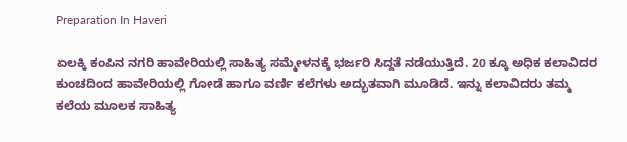Preparation In Haveri

ಏಲಕ್ಕಿ ಕಂಪಿನ ನಗರಿ ಹಾವೇರಿಯಲ್ಲಿ ಸಾಹಿತ್ಯ ಸಮ್ಮೇಳನಕ್ಕೆ ಭರ್ಜರಿ ಸಿದ್ದತೆ ನಡೆಯುತ್ತಿದೆ. 20 ಕ್ಕೂ ಅಧಿಕ ಕಲಾವಿದರ ಕುಂಚದಿಂದ ಹಾವೇರಿಯಲ್ಲಿ ಗೋಡೆ ಹಾಗೂ ವರ್ಣಿ ಕಲೆಗಳು ಅದ್ಭುತವಾಗಿ ಮೂಡಿದೆ. ಇನ್ನು ಕಲಾವಿದರು ತಮ್ಮ ಕಲೆಯ ಮೂಲಕ ಸಾಹಿತ್ಯ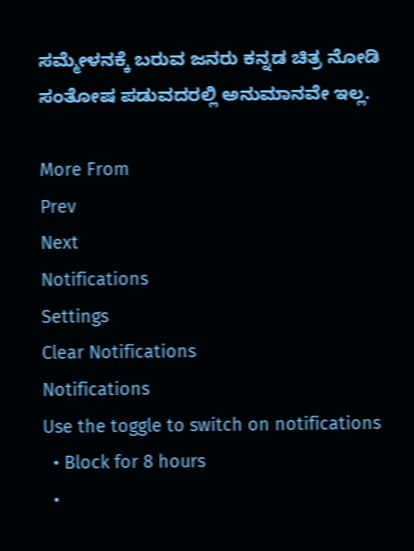ಸಮ್ಮೇಳನಕ್ಕೆ ಬರುವ ಜನರು ಕನ್ನಡ ಚಿತ್ರ ನೋಡಿ ಸಂತೋಷ ಪಡುವದರಲ್ಲಿ ಅನುಮಾನವೇ ಇಲ್ಲ.

More From
Prev
Next
Notifications
Settings
Clear Notifications
Notifications
Use the toggle to switch on notifications
  • Block for 8 hours
  •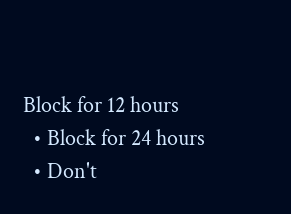Block for 12 hours
  • Block for 24 hours
  • Don't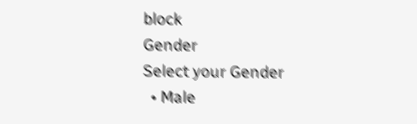block
Gender
Select your Gender
  • Male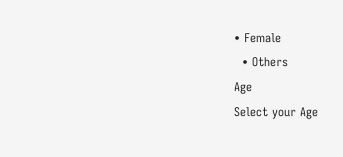• Female
  • Others
Age
Select your Age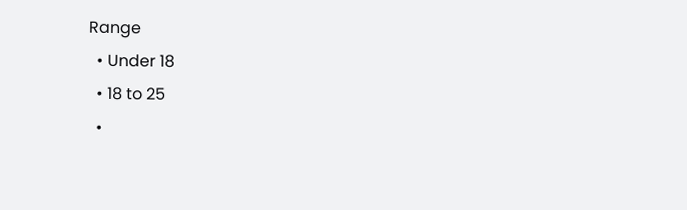Range
  • Under 18
  • 18 to 25
  •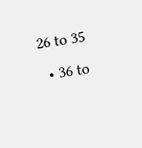26 to 35
  • 36 to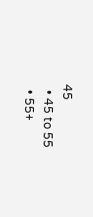45
  • 45 to 55
  • 55+